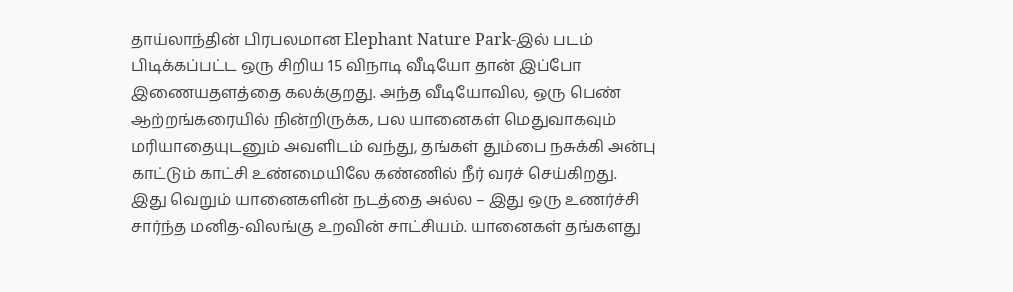தாய்லாந்தின் பிரபலமான Elephant Nature Park-இல் படம் பிடிக்கப்பட்ட ஒரு சிறிய 15 விநாடி வீடியோ தான் இப்போ இணையதளத்தை கலக்குறது. அந்த வீடியோவில, ஒரு பெண் ஆற்றங்கரையில் நின்றிருக்க, பல யானைகள் மெதுவாகவும் மரியாதையுடனும் அவளிடம் வந்து, தங்கள் தும்பை நசுக்கி அன்பு காட்டும் காட்சி உண்மையிலே கண்ணில் நீர் வரச் செய்கிறது.
இது வெறும் யானைகளின் நடத்தை அல்ல – இது ஒரு உணர்ச்சி சார்ந்த மனித-விலங்கு உறவின் சாட்சியம். யானைகள் தங்களது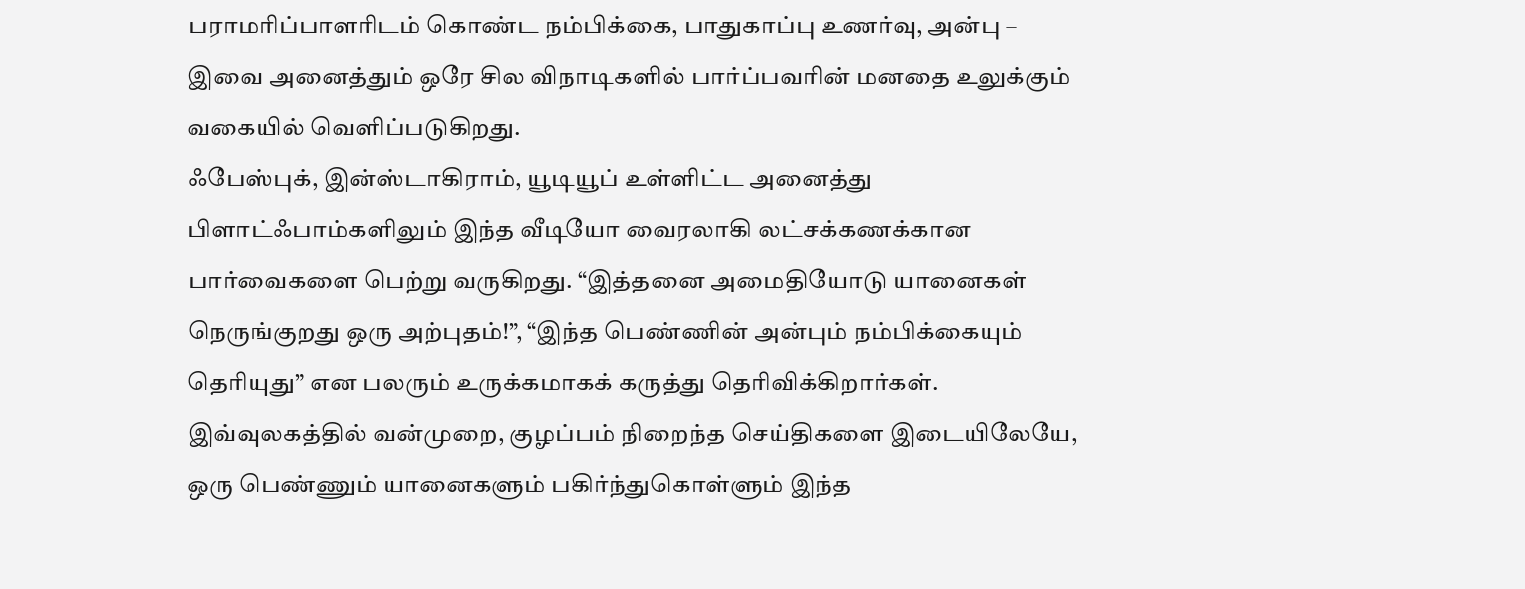பராமரிப்பாளரிடம் கொண்ட நம்பிக்கை, பாதுகாப்பு உணர்வு, அன்பு – இவை அனைத்தும் ஒரே சில விநாடிகளில் பார்ப்பவரின் மனதை உலுக்கும் வகையில் வெளிப்படுகிறது.
ஃபேஸ்புக், இன்ஸ்டாகிராம், யூடியூப் உள்ளிட்ட அனைத்து பிளாட்ஃபாம்களிலும் இந்த வீடியோ வைரலாகி லட்சக்கணக்கான பார்வைகளை பெற்று வருகிறது. “இத்தனை அமைதியோடு யானைகள் நெருங்குறது ஒரு அற்புதம்!”, “இந்த பெண்ணின் அன்பும் நம்பிக்கையும் தெரியுது” என பலரும் உருக்கமாகக் கருத்து தெரிவிக்கிறார்கள்.
இவ்வுலகத்தில் வன்முறை, குழப்பம் நிறைந்த செய்திகளை இடையிலேயே, ஒரு பெண்ணும் யானைகளும் பகிர்ந்துகொள்ளும் இந்த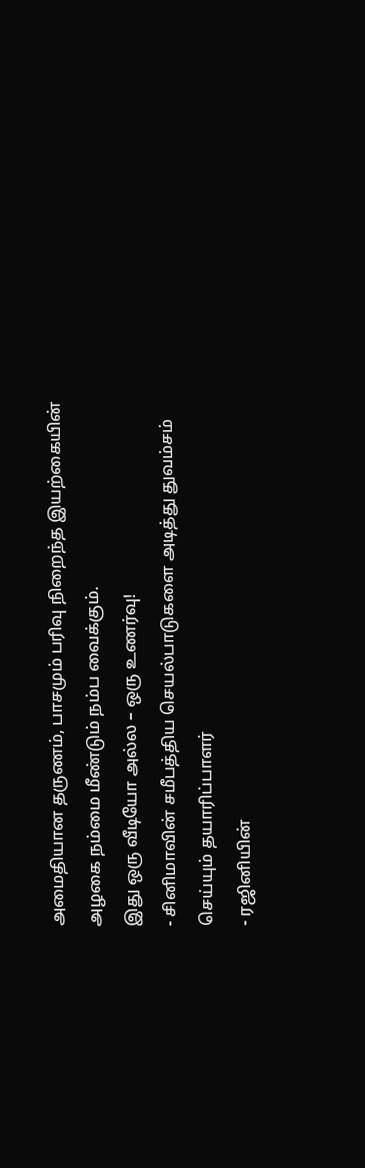அமைதியான தருணம், பாசமும் பரிவு நிறைந்த இயற்கையின் அழகை நம்மை மீண்டும் நம்ப வைக்கும்.
இது ஒரு வீடியோ அல்ல – ஒரு உணர்வு!
- சினிமாவின் சமீபத்திய செயல்பாடுகளை அடித்து துவம்சம் செய்யும் தயாரிப்பாளர்
- ரஜினியின்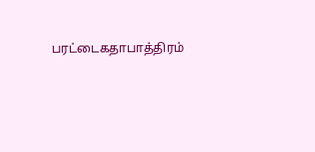பரட்டைகதாபாத்திரம்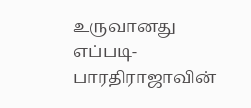உருவானது எப்படி- பாரதிராஜாவின்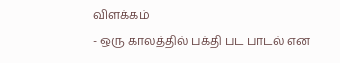விளக்கம்
- ஒரு காலத்தில் பக்தி பட பாடல் என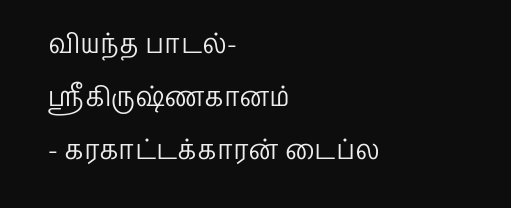வியந்த பாடல்- ஸ்ரீகிருஷ்ணகானம்
- கரகாட்டக்காரன் டைப்ல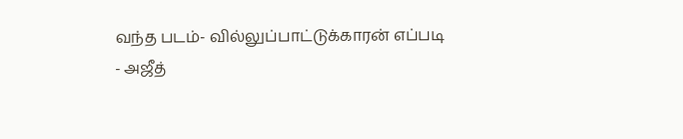வந்த படம்- வில்லுப்பாட்டுக்காரன் எப்படி
- அஜீத்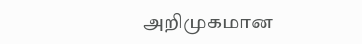அறிமுகமான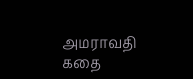அமராவதி கதை